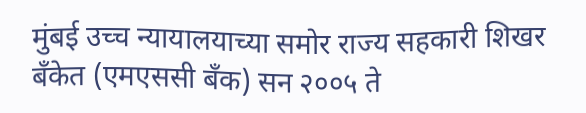मुंबई उच्च न्यायालयाच्या समोर राज्य सहकारी शिखर बँकेत (एमएससी बँक) सन २००५ ते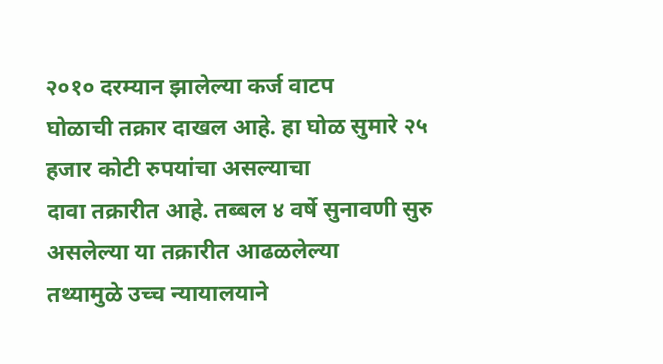२०१० दरम्यान झालेल्या कर्ज वाटप
घोळाची तक्रार दाखल आहे. हा घोळ सुमारे २५ हजार कोटी रुपयांचा असल्याचा
दावा तक्रारीत आहे. तब्बल ४ वर्षे सुनावणी सुरु असलेल्या या तक्रारीत आढळलेल्या
तथ्यामुळे उच्च न्यायालयाने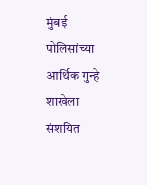मुंबई पोलिसांच्या आर्थिक गुन्हे शाखेला संशयित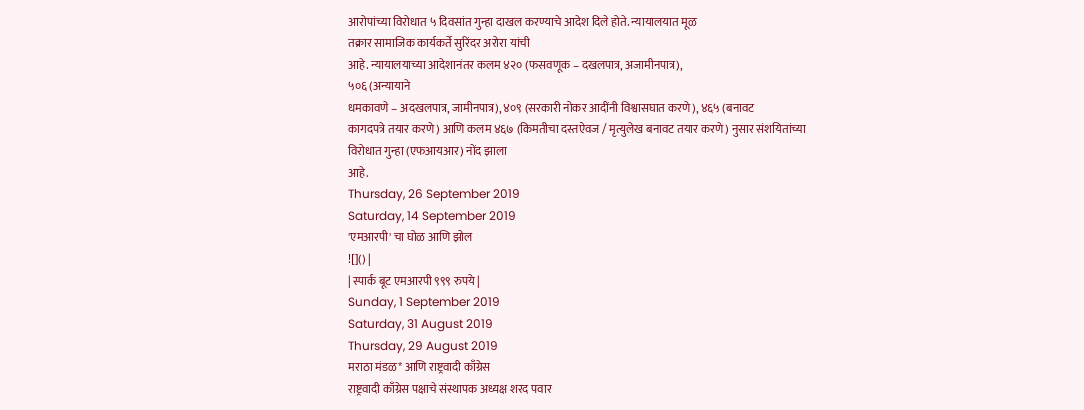आरोपांच्या विरोधात ५ दिवसांत गुन्हा दाखल करण्याचे आदेश दिले होते. न्यायालयात मूळ
तक्रार सामाजिक कार्यकर्ते सुरिंदर अरोरा यांची
आहे. न्यायालयाच्या आदेशानंतर कलम ४२० (फसवणूक – दखलपात्र, अजामीनपात्र),
५०६ (अन्यायाने
धमकावणे – अदखलपात्र, जामीनपात्र), ४०९ (सरकारी नोकर आदींनी विश्वासघात करणे), ४६५ (बनावट
कागदपत्रे तयार करणे) आणि कलम ४६७ (किमतीचा दस्तऐवज / मृत्युलेख बनावट तयार करणे) नुसार संशयितांच्या
विरोधात गुन्हा (एफआयआर) नोंद झाला
आहे.
Thursday, 26 September 2019
Saturday, 14 September 2019
'एमआरपी' चा घोळ आणि झोल
![]() |
| स्पार्क बूट एमआरपी ९९९ रुपये |
Sunday, 1 September 2019
Saturday, 31 August 2019
Thursday, 29 August 2019
मराठा मंडळ* आणि राष्ट्रवादी काँग्रेस
राष्ट्रवादी काँग्रेस पक्षाचे संस्थापक अध्यक्ष शरद पवार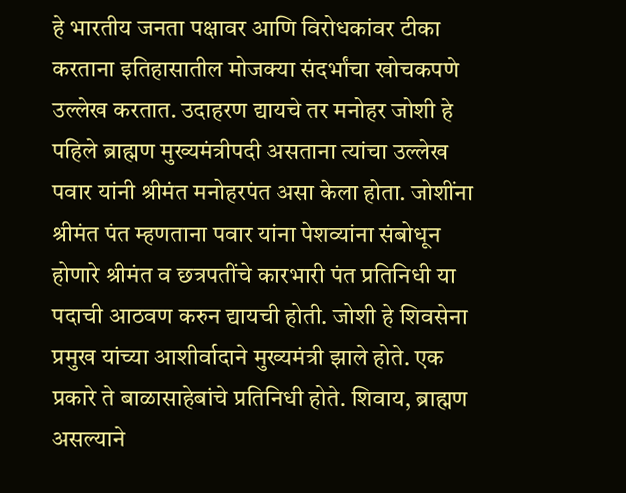हे भारतीय जनता पक्षावर आणि विरोधकांवर टीका करताना इतिहासातील मोजक्या संदर्भांचा खोचकपणे उल्लेख करतात. उदाहरण द्यायचे तर मनोहर जोशी हे पहिले ब्राह्मण मुख्यमंत्रीपदी असताना त्यांचा उल्लेख पवार यांनी श्रीमंत मनोहरपंत असा केला होता. जोशींना श्रीमंत पंत म्हणताना पवार यांना पेशव्यांना संबोधून होणारे श्रीमंत व छत्रपतींचे कारभारी पंत प्रतिनिधी या पदाची आठवण करुन द्यायची होती. जोशी हे शिवसेना प्रमुख यांच्या आशीर्वादाने मुख्यमंत्री झाले होते. एक प्रकारे ते बाळासाहेबांचे प्रतिनिधी होते. शिवाय, ब्राह्मण असल्याने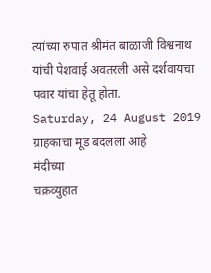त्यांच्या रुपात श्रीमंत बाळाजी विश्वनाथ यांची पेशवाई अवतरली असे दर्शवायचा पवार यांचा हेतू होता.
Saturday, 24 August 2019
ग्राहकाचा मूड बदलला आहे
मंदीच्या
चक्रव्युहात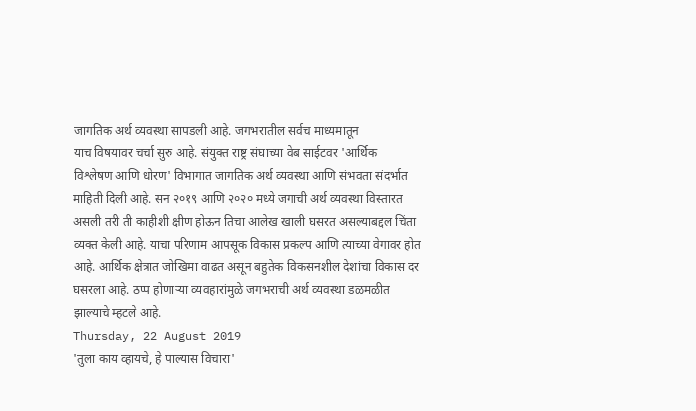जागतिक अर्थ व्यवस्था सापडली आहे. जगभरातील सर्वच माध्यमातून
याच विषयावर चर्चा सुरु आहे. संयुक्त राष्ट्र संघाच्या वेब साईटवर 'आर्थिक
विश्लेषण आणि धोरण' विभागात जागतिक अर्थ व्यवस्था आणि संभवता संदर्भात
माहिती दिली आहे. सन २०१९ आणि २०२० मध्ये जगाची अर्थ व्यवस्था विस्तारत
असली तरी ती काहीशी क्षीण होऊन तिचा आलेख खाली घसरत असल्याबद्दल चिंता
व्यक्त केली आहे. याचा परिणाम आपसूक विकास प्रकल्प आणि त्याच्या वेगावर होत
आहे. आर्थिक क्षेत्रात जोखिमा वाढत असून बहुतेक विकसनशील देशांचा विकास दर
घसरला आहे. ठप्प होणाऱ्या व्यवहारांमुळे जगभराची अर्थ व्यवस्था डळमळीत
झाल्याचे म्हटले आहे.
Thursday, 22 August 2019
'तुला काय व्हायचे, हे पाल्यास विचारा'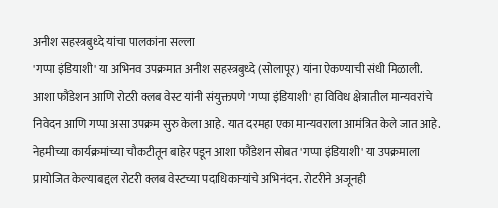अनीश सहस्त्रबुध्दे यांचा पालकांना सल्ला
'गप्पा इंडियाशी' या अभिनव उपक्रमात अनीश सहस्त्रबुध्दे (सोलापूर) यांना ऐकण्याची संधी मिळाली. आशा फौंडेशन आणि रोटरी क्लब वेस्ट यांनी संयुक्तपणे 'गप्पा इंडियाशी' हा विविध क्षेत्रातील मान्यवरांचे निवेदन आणि गप्पा असा उपक्रम सुरु केला आहे. यात दरमहा एका मान्यवराला आमंत्रित केले जात आहे. नेहमीच्या कार्यक्रमांच्या चौकटीतून बाहेर पडून आशा फौंडेशन सोबत 'गप्पा इंडियाशी' या उपक्रमाला प्रायोजित केल्याबद्दल रोटरी क्लब वेस्टच्या पदाधिकाऱ्यांचे अभिनंदन. रोटरीने अजूनही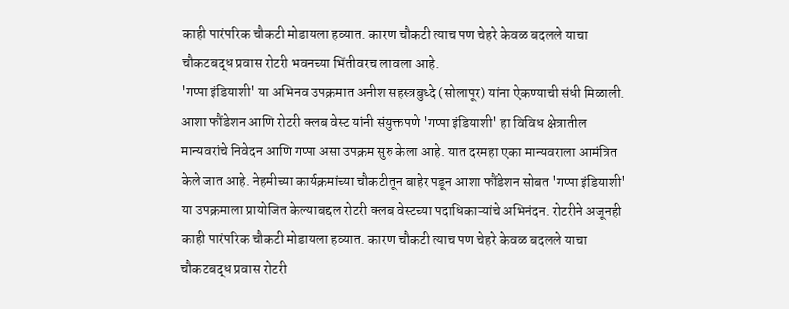काही पारंपरिक चौकटी मोडायला हव्यात. कारण चौकटी त्याच पण चेहरे केवळ बदलले याचा चौकटबद्ध प्रवास रोटरी भवनच्या भिंतीवरच लावला आहे.
'गप्पा इंडियाशी' या अभिनव उपक्रमात अनीश सहस्त्रबुध्दे (सोलापूर) यांना ऐकण्याची संधी मिळाली. आशा फौंडेशन आणि रोटरी क्लब वेस्ट यांनी संयुक्तपणे 'गप्पा इंडियाशी' हा विविध क्षेत्रातील मान्यवरांचे निवेदन आणि गप्पा असा उपक्रम सुरु केला आहे. यात दरमहा एका मान्यवराला आमंत्रित केले जात आहे. नेहमीच्या कार्यक्रमांच्या चौकटीतून बाहेर पडून आशा फौंडेशन सोबत 'गप्पा इंडियाशी' या उपक्रमाला प्रायोजित केल्याबद्दल रोटरी क्लब वेस्टच्या पदाधिकाऱ्यांचे अभिनंदन. रोटरीने अजूनही काही पारंपरिक चौकटी मोडायला हव्यात. कारण चौकटी त्याच पण चेहरे केवळ बदलले याचा चौकटबद्ध प्रवास रोटरी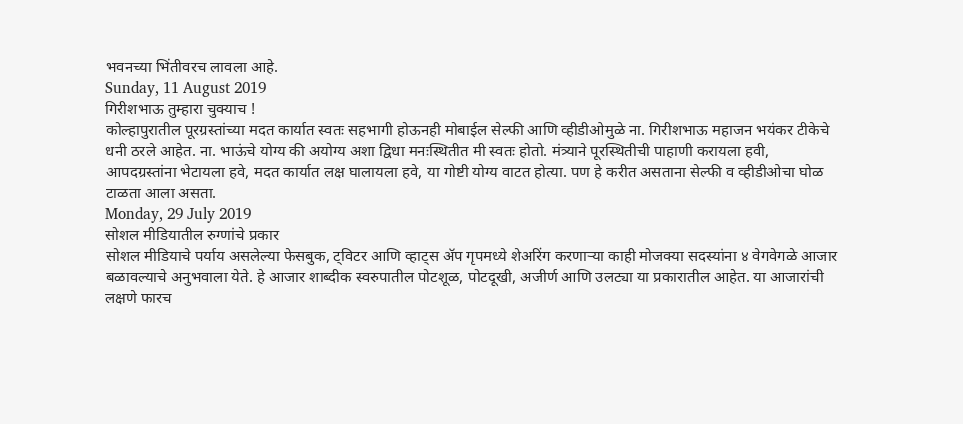भवनच्या भिंतीवरच लावला आहे.
Sunday, 11 August 2019
गिरीशभाऊ तुम्हारा चुक्याच !
कोल्हापुरातील पूरग्रस्तांच्या मदत कार्यात स्वतः सहभागी होऊनही मोबाईल सेल्फी आणि व्हीडीओमुळे ना. गिरीशभाऊ महाजन भयंकर टीकेचे धनी ठरले आहेत. ना. भाऊंचे योग्य की अयोग्य अशा द्विधा मनःस्थितीत मी स्वतः होतो. मंत्र्याने पूरस्थितीची पाहाणी करायला हवी, आपदग्रस्तांना भेटायला हवे, मदत कार्यात लक्ष घालायला हवे, या गोष्टी योग्य वाटत होत्या. पण हे करीत असताना सेल्फी व व्हीडीओचा घोळ टाळता आला असता.
Monday, 29 July 2019
सोशल मीडियातील रुग्णांचे प्रकार
सोशल मीडियाचे पर्याय असलेल्या फेसबुक, ट्विटर आणि व्हाट्स ॲप गृपमध्ये शेअरिंग करणाऱ्या काही मोजक्या सदस्यांना ४ वेगवेगळे आजार बळावल्याचे अनुभवाला येते. हे आजार शाब्दीक स्वरुपातील पोटशूळ, पोटदूखी, अजीर्ण आणि उलट्या या प्रकारातील आहेत. या आजारांची लक्षणे फारच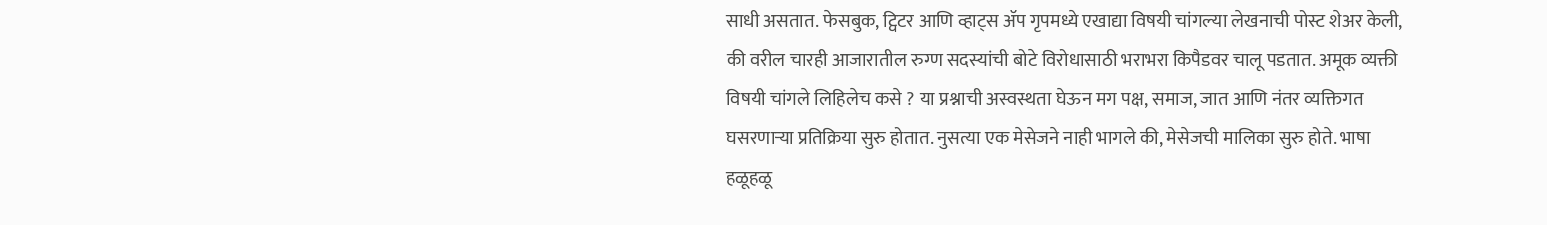साधी असतात. फेसबुक, ट्विटर आणि व्हाट्स ॲप गृपमध्ये एखाद्या विषयी चांगल्या लेखनाची पोस्ट शेअर केली, की वरील चारही आजारातील रुग्ण सदस्यांची बोटे विरोधासाठी भराभरा किपैडवर चालू पडतात. अमूक व्यक्ती विषयी चांगले लिहिलेच कसे ? या प्रश्नाची अस्वस्थता घेऊन मग पक्ष, समाज, जात आणि नंतर व्यक्तिगत घसरणाऱ्या प्रतिक्रिया सुरु होतात. नुसत्या एक मेसेजने नाही भागले की, मेसेजची मालिका सुरु होते. भाषा हळूहळू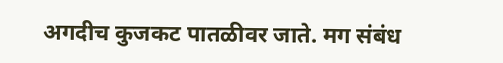अगदीच कुजकट पातळीवर जाते. मग संबंध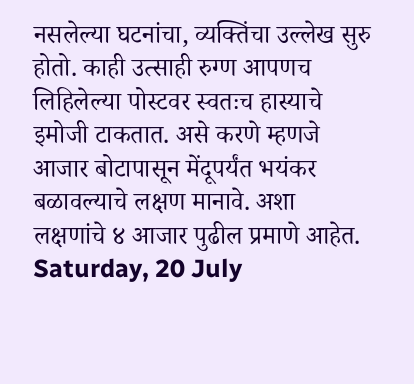नसलेल्या घटनांचा, व्यक्तिंचा उल्लेख सुरु होतो. काही उत्साही रुग्ण आपणच लिहिलेल्या पोस्टवर स्वतःच हास्याचे इमोजी टाकतात. असे करणे म्हणजे आजार बोटापासून मेंदूपर्यंत भयंकर बळावल्याचे लक्षण मानावे. अशा लक्षणांचे ४ आजार पुढील प्रमाणे आहेत.
Saturday, 20 July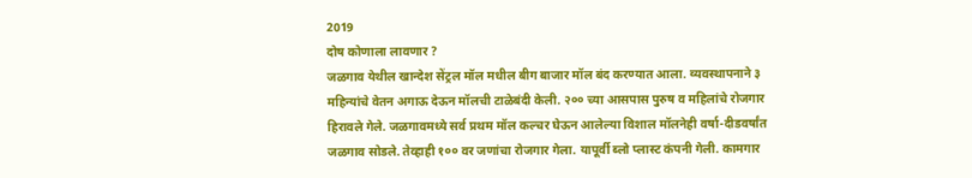2019
दोष कोणाला लावणार ?
जळगाव येथील खान्देश सेंट्रल मॉल मधील बीग बाजार मॉल बंद करण्यात आला. व्यवस्थापनाने ३ महिन्यांचे वेतन अगाऊ देऊन मॉलची टाळेबंदी केली. २०० च्या आसपास पुरुष व महिलांचे रोजगार हिरावले गेले. जळगावमध्ये सर्व प्रथम मॉल कल्चर घेऊन आलेल्या विशाल मॉलनेही वर्षा-दीडवर्षांत जळगाव सोडले. तेव्हाही १०० वर जणांचा रोजगार गेला. यापूर्वी ब्लो प्लास्ट कंपनी गेली. कामगार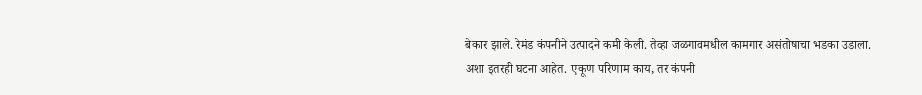बेकार झाले. रेमंड कंपनीने उत्पादने कमी केली. तेव्हा जळगावमधील कामगार असंतोषाचा भडका उडाला. अशा इतरही घटना आहेत. एकूण परिणाम काय, तर कंपनी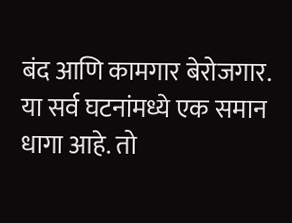बंद आणि कामगार बेरोजगार. या सर्व घटनांमध्ये एक समान धागा आहे. तो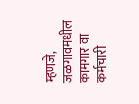म्हणजे, जळगावमधील कामगार वा कर्मचारी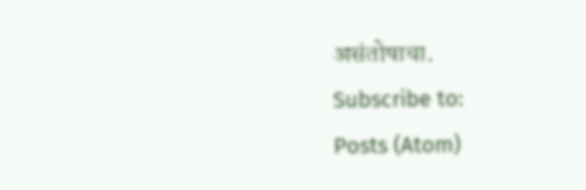असंतोषाचा.
Subscribe to:
Posts (Atom)